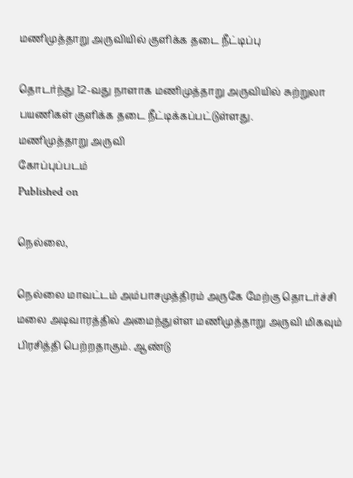மணிமுத்தாறு அருவியில் குளிக்க தடை நீட்டிப்பு

தொடர்ந்து 12-வது நாளாக மணிமுத்தாறு அருவியில் சுற்றுலா பயணிகள் குளிக்க தடை நீட்டிக்கப்பட்டுள்ளது.
மணிமுத்தாறு அருவி
கோப்புப்படம்
Published on

நெல்லை,

நெல்லை மாவட்டம் அம்பாசமுத்திரம் அருகே மேற்கு தொடர்ச்சி மலை அடிவாரத்தில் அமைந்துள்ள மணிமுத்தாறு அருவி மிகவும் பிரசித்தி பெற்றதாகும். ஆண்டு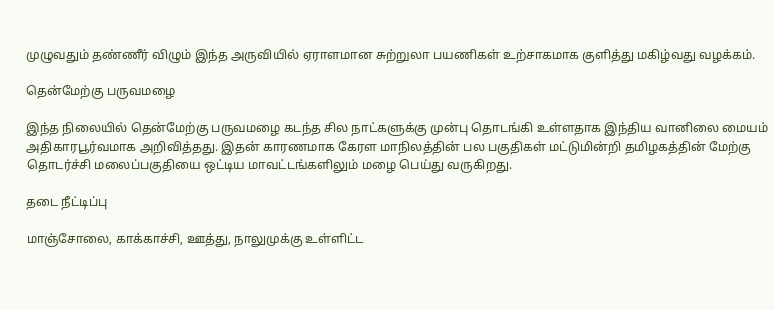முழுவதும் தண்ணீர் விழும் இந்த அருவியில் ஏராளமான சுற்றுலா பயணிகள் உற்சாகமாக குளித்து மகிழ்வது வழக்கம்.

தென்மேற்கு பருவமழை

இந்த நிலையில் தென்மேற்கு பருவமழை கடந்த சில நாட்களுக்கு முன்பு தொடங்கி உள்ளதாக இந்திய வானிலை மையம் அதிகாரபூர்வமாக அறிவித்தது. இதன் காரணமாக கேரள மாநிலத்தின் பல பகுதிகள் மட்டுமின்றி தமிழகத்தின் மேற்கு தொடர்ச்சி மலைப்பகுதியை ஒட்டிய மாவட்டங்களிலும் மழை பெய்து வருகிறது.

தடை நீட்டிப்பு

மாஞ்சோலை, காக்காச்சி, ஊத்து, நாலுமுக்கு உள்ளிட்ட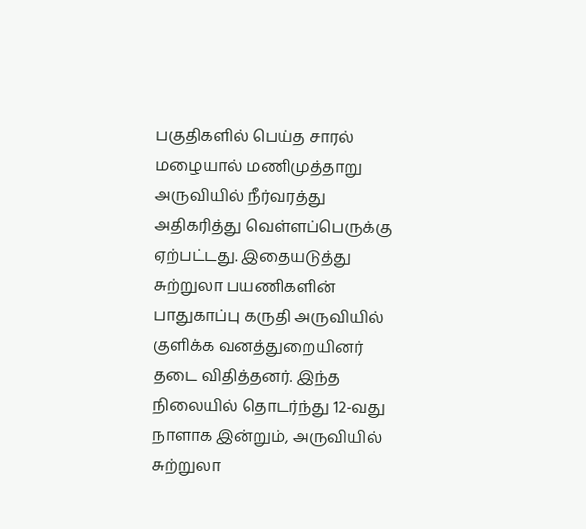பகுதிகளில் பெய்த சாரல் மழையால் மணிமுத்தாறு அருவியில் நீர்வரத்து அதிகரித்து வெள்ளப்பெருக்கு ஏற்பட்டது. இதையடுத்து சுற்றுலா பயணிகளின் பாதுகாப்பு கருதி அருவியில் குளிக்க வனத்துறையினர் தடை விதித்தனர். இந்த நிலையில் தொடர்ந்து 12-வது நாளாக இன்றும், அருவியில் சுற்றுலா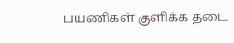பயணிகள் குளிக்க தடை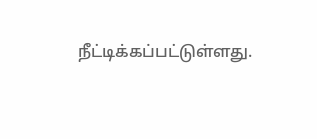நீட்டிக்கப்பட்டுள்ளது.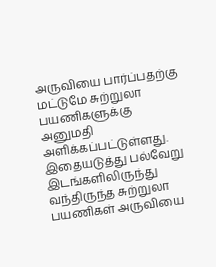அருவியை பார்ப்பதற்கு மட்டுமே சுற்றுலா பயணிகளுக்கு அனுமதி அளிக்கப்பட்டுள்ளது. இதையடுத்து பல்வேறு இடங்களிலிருந்து வந்திருந்த சுற்றுலா பயணிகள் அருவியை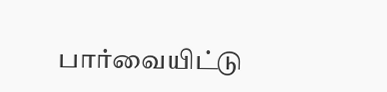பார்வையிட்டு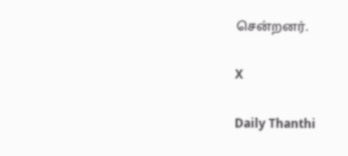சென்றனர்.

X

Daily Thanthi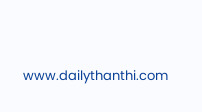www.dailythanthi.com